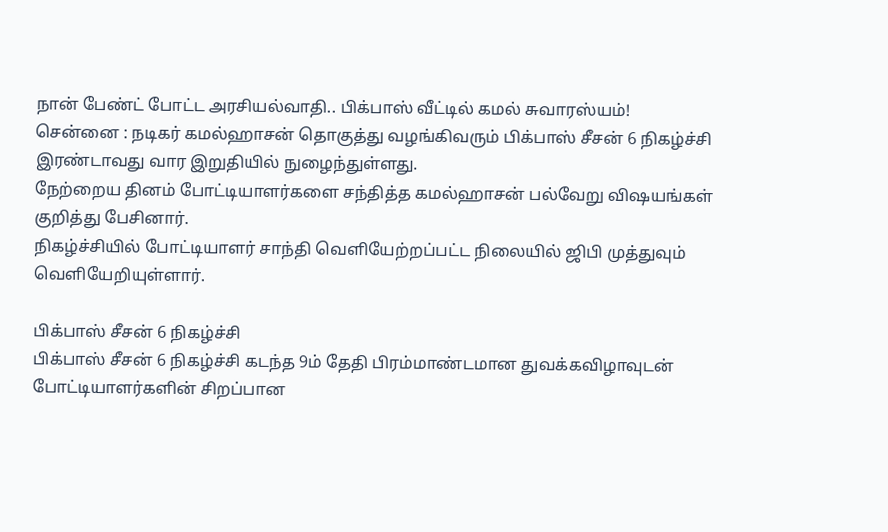நான் பேண்ட் போட்ட அரசியல்வாதி.. பிக்பாஸ் வீட்டில் கமல் சுவாரஸ்யம்!
சென்னை : நடிகர் கமல்ஹாசன் தொகுத்து வழங்கிவரும் பிக்பாஸ் சீசன் 6 நிகழ்ச்சி இரண்டாவது வார இறுதியில் நுழைந்துள்ளது.
நேற்றைய தினம் போட்டியாளர்களை சந்தித்த கமல்ஹாசன் பல்வேறு விஷயங்கள் குறித்து பேசினார்.
நிகழ்ச்சியில் போட்டியாளர் சாந்தி வெளியேற்றப்பட்ட நிலையில் ஜிபி முத்துவும் வெளியேறியுள்ளார்.

பிக்பாஸ் சீசன் 6 நிகழ்ச்சி
பிக்பாஸ் சீசன் 6 நிகழ்ச்சி கடந்த 9ம் தேதி பிரம்மாண்டமான துவக்கவிழாவுடன் போட்டியாளர்களின் சிறப்பான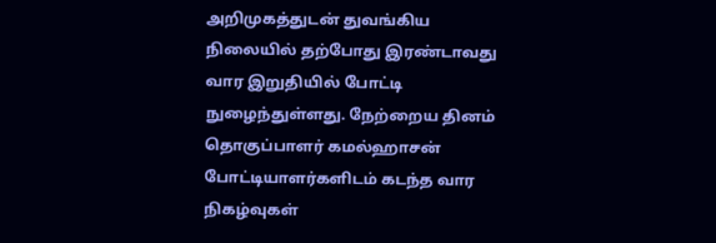அறிமுகத்துடன் துவங்கிய நிலையில் தற்போது இரண்டாவது வார இறுதியில் போட்டி நுழைந்துள்ளது. நேற்றைய தினம் தொகுப்பாளர் கமல்ஹாசன் போட்டியாளர்களிடம் கடந்த வார நிகழ்வுகள்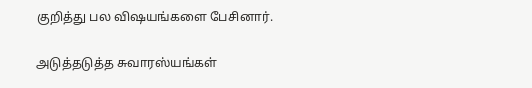குறித்து பல விஷயங்களை பேசினார்.

அடுத்தடுத்த சுவாரஸ்யங்கள்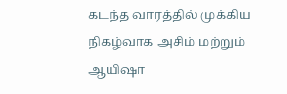கடந்த வாரத்தில் முக்கிய நிகழ்வாக அசிம் மற்றும் ஆயிஷா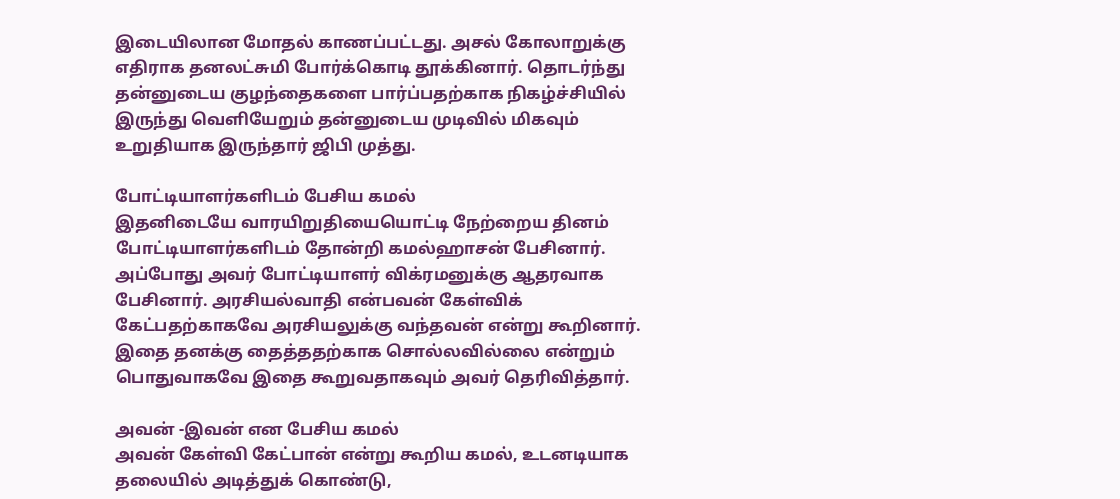இடையிலான மோதல் காணப்பட்டது. அசல் கோலாறுக்கு எதிராக தனலட்சுமி போர்க்கொடி தூக்கினார். தொடர்ந்து தன்னுடைய குழந்தைகளை பார்ப்பதற்காக நிகழ்ச்சியில் இருந்து வெளியேறும் தன்னுடைய முடிவில் மிகவும் உறுதியாக இருந்தார் ஜிபி முத்து.

போட்டியாளர்களிடம் பேசிய கமல்
இதனிடையே வாரயிறுதியையொட்டி நேற்றைய தினம் போட்டியாளர்களிடம் தோன்றி கமல்ஹாசன் பேசினார். அப்போது அவர் போட்டியாளர் விக்ரமனுக்கு ஆதரவாக பேசினார். அரசியல்வாதி என்பவன் கேள்விக் கேட்பதற்காகவே அரசியலுக்கு வந்தவன் என்று கூறினார். இதை தனக்கு தைத்ததற்காக சொல்லவில்லை என்றும் பொதுவாகவே இதை கூறுவதாகவும் அவர் தெரிவித்தார்.

அவன் -இவன் என பேசிய கமல்
அவன் கேள்வி கேட்பான் என்று கூறிய கமல், உடனடியாக தலையில் அடித்துக் கொண்டு,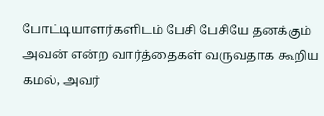போட்டியாளர்களிடம் பேசி பேசியே தனக்கும் அவன் என்ற வார்த்தைகள் வருவதாக கூறிய கமல், அவர்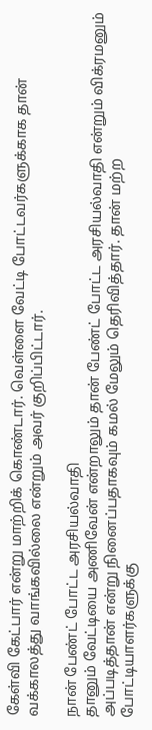கேள்வி கேட்பார் என்று மாற்றிக் கொண்டார். வெள்ளை வேட்டி போட்டவர்களுக்காக தான் வக்காலத்து வாங்கவில்லை என்றும் அவர் குறிப்பிட்டார்.

நான் பேண்ட் போட்ட அரசியல்வாதி
தானும் வேட்டியை அணிவேன் என்றாலும் தான் பேண்ட் போட்ட அரசியல்வாதி என்றும் விக்ரமனும் அப்படித்தான் என்று நினைப்பதாகவும் கமல் மேலும் தெரிவித்தார். தான் மற்ற போட்டியாளர்களுக்கு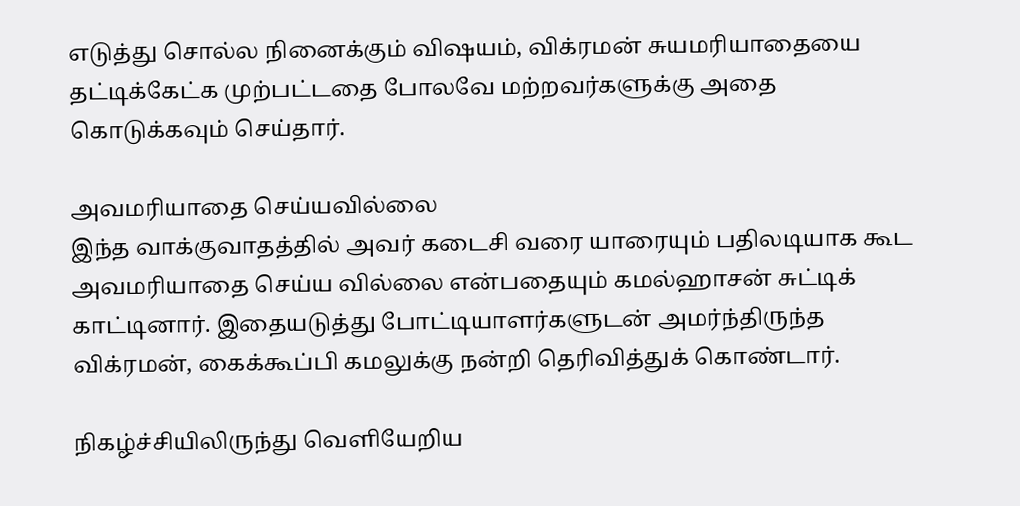எடுத்து சொல்ல நினைக்கும் விஷயம், விக்ரமன் சுயமரியாதையை தட்டிக்கேட்க முற்பட்டதை போலவே மற்றவர்களுக்கு அதை கொடுக்கவும் செய்தார்.

அவமரியாதை செய்யவில்லை
இந்த வாக்குவாதத்தில் அவர் கடைசி வரை யாரையும் பதிலடியாக கூட அவமரியாதை செய்ய வில்லை என்பதையும் கமல்ஹாசன் சுட்டிக் காட்டினார். இதையடுத்து போட்டியாளர்களுடன் அமர்ந்திருந்த விக்ரமன், கைக்கூப்பி கமலுக்கு நன்றி தெரிவித்துக் கொண்டார்.

நிகழ்ச்சியிலிருந்து வெளியேறிய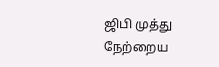ஜிபி முத்து
நேற்றைய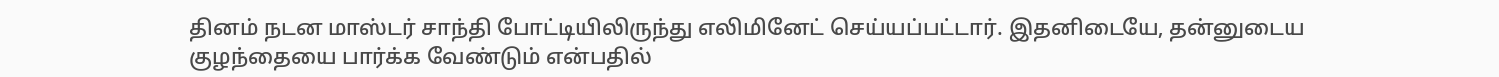தினம் நடன மாஸ்டர் சாந்தி போட்டியிலிருந்து எலிமினேட் செய்யப்பட்டார். இதனிடையே, தன்னுடைய குழந்தையை பார்க்க வேண்டும் என்பதில்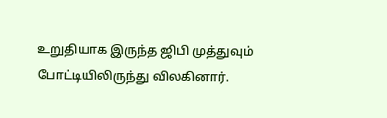உறுதியாக இருந்த ஜிபி முத்துவும் போட்டியிலிருந்து விலகினார்.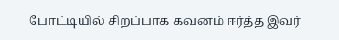போட்டியில் சிறப்பாக கவனம் ஈர்த்த இவர்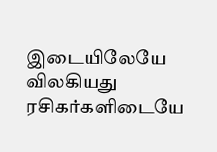இடையிலேயே விலகியது ரசிகர்களிடையே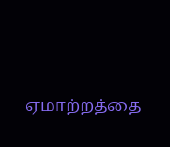ஏமாற்றத்தை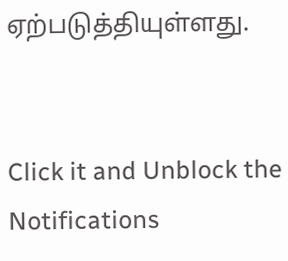ஏற்படுத்தியுள்ளது.


Click it and Unblock the Notifications